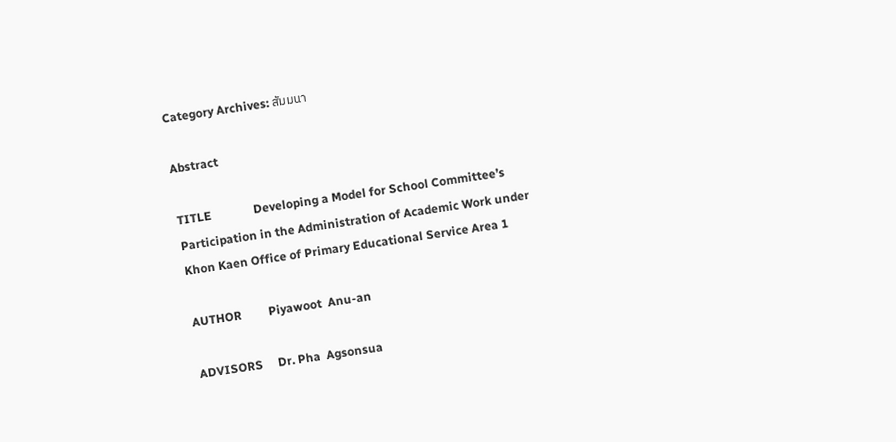Category Archives: สัมมนา

Abstract

TITLE              Developing a Model for School Committee’s Participation in the Administration of Academic Work under Khon Kaen Office of Primary Educational Service Area 1

AUTHOR         Piyawoot  Anu-an

ADVISORS     Dr. Pha  Agsonsua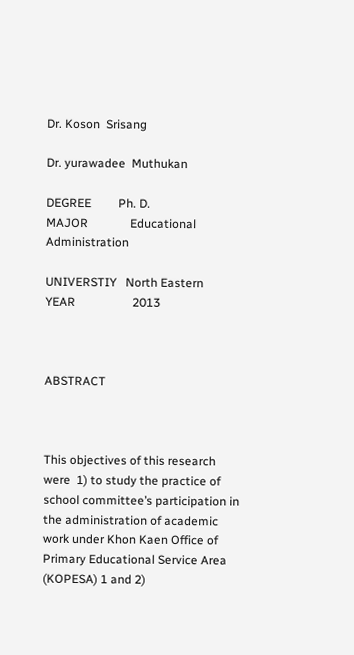Dr. Koson  Srisang

Dr. yurawadee  Muthukan

DEGREE         Ph. D.                                                     MAJOR              Educational Administration

UNIVERSTIY   North Eastern                                      YEAR                   2013



ABSTRACT



This objectives of this research were  1) to study the practice of school committee’s participation in the administration of academic work under Khon Kaen Office of Primary Educational Service Area (KOPESA) 1 and 2)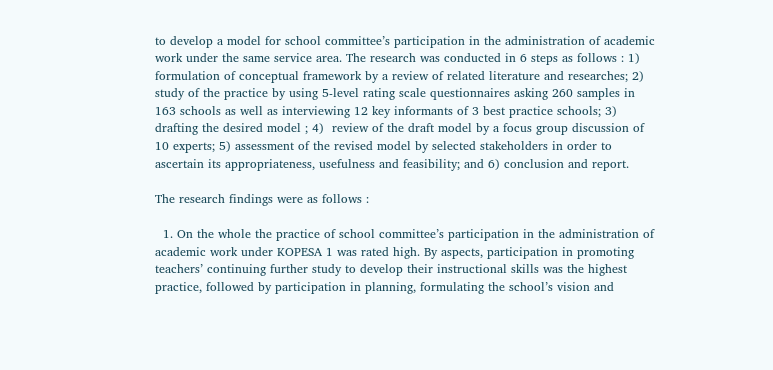to develop a model for school committee’s participation in the administration of academic work under the same service area. The research was conducted in 6 steps as follows : 1) formulation of conceptual framework by a review of related literature and researches; 2) study of the practice by using 5-level rating scale questionnaires asking 260 samples in 163 schools as well as interviewing 12 key informants of 3 best practice schools; 3) drafting the desired model ; 4)  review of the draft model by a focus group discussion of 10 experts; 5) assessment of the revised model by selected stakeholders in order to ascertain its appropriateness, usefulness and feasibility; and 6) conclusion and report.

The research findings were as follows :

  1. On the whole the practice of school committee’s participation in the administration of academic work under KOPESA 1 was rated high. By aspects, participation in promoting teachers’ continuing further study to develop their instructional skills was the highest practice, followed by participation in planning, formulating the school’s vision and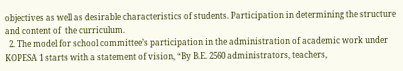objectives as well as desirable characteristics of students. Participation in determining the structure and content of  the curriculum.
  2. The model for school committee’s participation in the administration of academic work under KOPESA 1 starts with a statement of vision, “By B.E. 2560 administrators, teachers,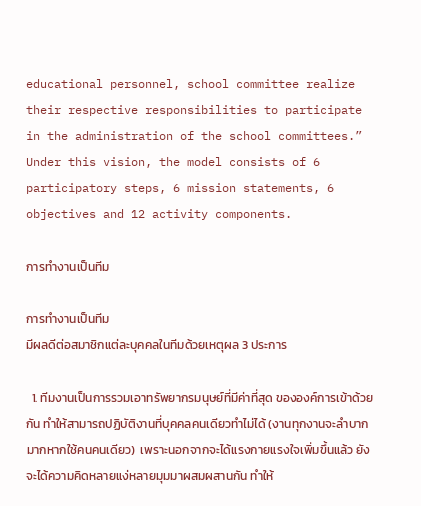educational personnel, school committee realize their respective responsibilities to participate in the administration of the school committees.” Under this vision, the model consists of 6 participatory steps, 6 mission statements, 6 objectives and 12 activity components.

การทำงานเป็นทีม

การทำงานเป็นทีม
มีผลดีต่อสมาชิกแต่ละบุคคลในทีมด้วยเหตุผล 3 ประการ

  1. ทีมงานเป็นการรวมเอาทรัพยากรมนุษย์ที่มีค่าที่สุด ขององค์การเข้าด้วยกัน ทำให้สามารถปฏิบัติงานที่บุคคลคนเดียวทำไม่ได้ (งานทุกงานจะลำบากมากหากใช้คนคนเดียว)  เพราะนอกจากจะได้แรงกายแรงใจเพิ่มขึ้นแล้ว ยังจะได้ความคิดหลายแง่หลายมุมมาผสมผสานกัน ทำให้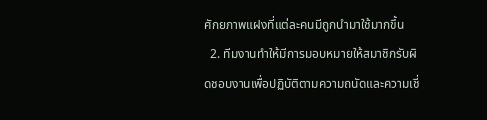ศักยภาพแฝงที่แต่ละคนมีถูกนำมาใช้มากขึ้น
  2. ทีมงานทำให้มีการมอบหมายให้สมาชิกรับผิดชอบงานเพื่อปฏิบัติตามความถนัดและความเชี่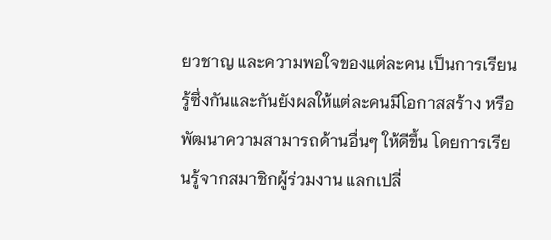ยวชาญ และความพอใจของแต่ละคน เป็นการเรียนรู้ซึ่งกันและกันยังผลให้แต่ละคนมีโอกาสสร้าง หรือพัฒนาความสามารถด้านอื่นๆ ให้ดีขึ้น โดยการเรียนรู้จากสมาชิกผู้ร่วมงาน แลกเปลี่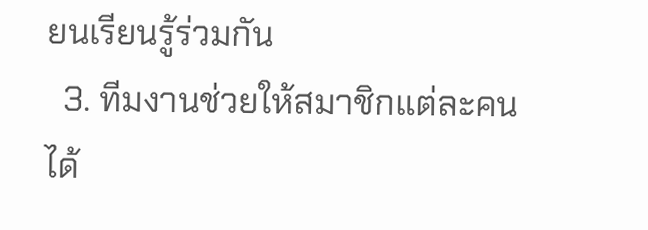ยนเรียนรู้ร่วมกัน
  3. ทีมงานช่วยให้สมาชิกแต่ละคน ได้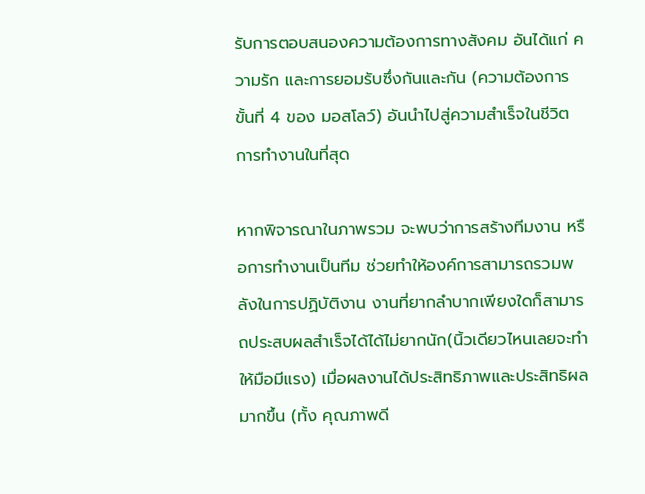รับการตอบสนองความต้องการทางสังคม อันได้แก่ ความรัก และการยอมรับซึ่งกันและกัน (ความต้องการขั้นที่ 4 ของ มอสโลว์) อันนำไปสู่ความสำเร็จในชีวิตการทำงานในที่สุด

หากพิจารณาในภาพรวม จะพบว่าการสร้างทีมงาน หรือการทำงานเป็นทีม ช่วยทำให้องค์การสามารถรวมพลังในการปฏิบัติงาน งานที่ยากลำบากเพียงใดก็สามารถประสบผลสำเร็จได้ได้ไม่ยากนัก(นิ้วเดียวไหนเลยจะทำให้มือมีแรง) เมื่อผลงานได้ประสิทธิภาพและประสิทธิผลมากขึ้น (ทั้ง คุณภาพดี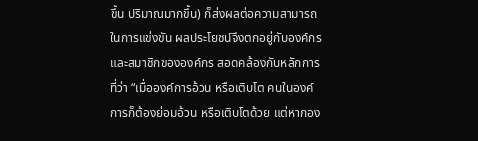ขึ้น ปริมาณมากขึ้น) ก็ส่งผลต่อความสามารถในการแข่งขัน ผลประโยชน์จึงตกอยู่กับองค์กรและสมาชิกขององค์กร สอดคล้องกับหลักการที่ว่า “เมื่อองค์การอ้วน หรือเติบโต คนในองค์การก็ต้องย่อมอ้วน หรือเติบโตด้วย แต่หากอง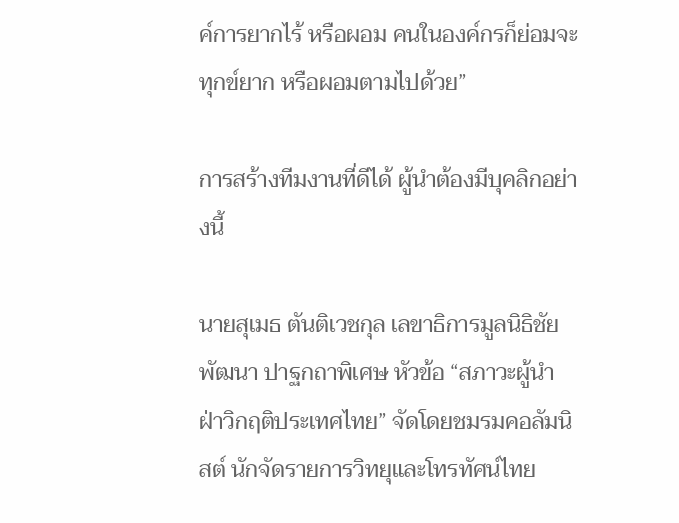ค์การยากไร้ หรือผอม คนในองค์กรก็ย่อมจะทุกข์ยาก หรือผอมตามไปด้วย”

การสร้างทีมงานที่ดีได้ ผู้นำต้องมีบุคลิกอย่างนี้

นายสุเมธ ตันติเวชกุล เลขาธิการมูลนิธิชัยพัฒนา ปาฐกถาพิเศษ หัวข้อ “สภาวะผู้นำ ฝ่าวิกฤติประเทศไทย” จัดโดยชมรมคอลัมนิสต์ นักจัดรายการวิทยุและโทรทัศน์ไทย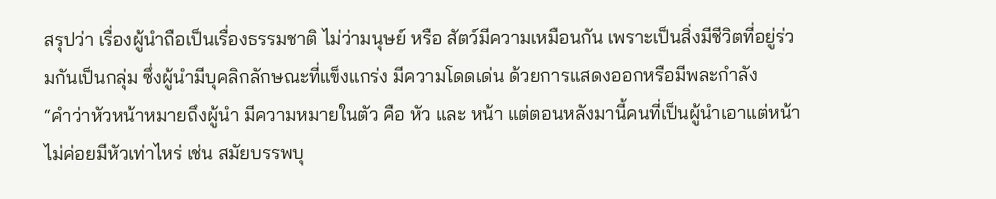สรุปว่า เรื่องผู้นำถือเป็นเรื่องธรรมชาติ ไม่ว่ามนุษย์ หรือ สัตว์มีความเหมือนกัน เพราะเป็นสิ่งมีชีวิตที่อยู่ร่วมกันเป็นกลุ่ม ซึ่งผู้นำมีบุคลิกลักษณะที่แข็งแกร่ง มีความโดดเด่น ด้วยการแสดงออกหรือมีพละกำลัง
“คำว่าหัวหน้าหมายถึงผู้นำ มีความหมายในตัว คือ หัว และ หน้า แต่ตอนหลังมานี้คนที่เป็นผู้นำเอาแต่หน้า ไม่ค่อยมีหัวเท่าไหร่ เช่น สมัยบรรพบุ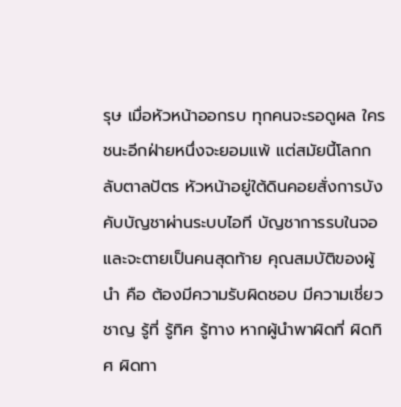รุษ เมื่อหัวหน้าออกรบ ทุกคนจะรอดูผล ใครชนะอีกฝ่ายหนึ่งจะยอมแพ้ แต่สมัยนี้โลกกลับตาลปัตร หัวหน้าอยู่ใต้ดินคอยสั่งการบังคับบัญชาผ่านระบบไอที บัญชาการรบในจอ และจะตายเป็นคนสุดท้าย คุณสมบัติของผู้นำ คือ ต้องมีความรับผิดชอบ มีความเชี่ยวชาญ รู้ที่ รู้ทิศ รู้ทาง หากผู้นำพาผิดที่ ผิดทิศ ผิดทา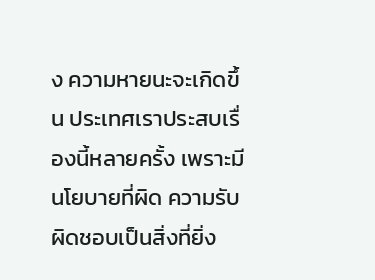ง ความหายนะจะเกิดขึ้น ประเทศเราประสบเรื่องนี้หลายครั้ง เพราะมีนโยบายที่ผิด ความรับผิดชอบเป็นสิ่งที่ยิ่ง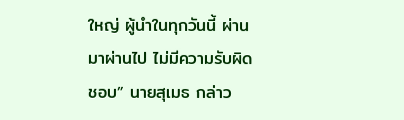ใหญ่ ผู้นำในทุกวันนี้ ผ่านมาผ่านไป ไม่มีความรับผิดชอบ” นายสุเมธ กล่าว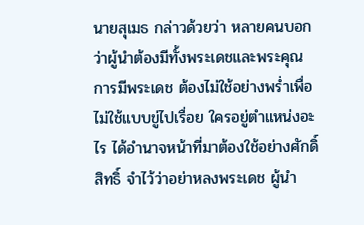นายสุเมธ กล่าวด้วยว่า หลายคนบอกว่าผู้นำต้องมีทั้งพระเดชและพระคุณ การมีพระเดช ต้องไม่ใช้อย่างพร่ำเพื่อ ไม่ใช้แบบขู่ไปเรื่อย ใครอยู่ตำแหน่งอะไร ได้อำนาจหน้าที่มาต้องใช้อย่างศักดิ์สิทธิ์ จำไว้ว่าอย่าหลงพระเดช ผู้นำ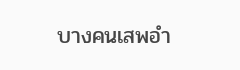บางคนเสพอำ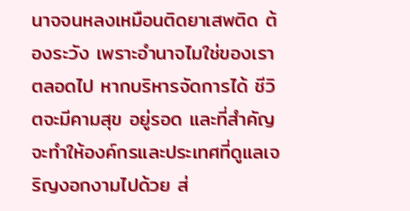นาจจนหลงเหมือนติดยาเสพติด ต้องระวัง เพราะอำนาจไมใช่ของเราตลอดไป หากบริหารจัดการได้ ชีวิตจะมีคามสุข อยู่รอด และที่สำคัญจะทำให้องค์กรและประเทศที่ดูแลเจริญงอกงามไปด้วย ส่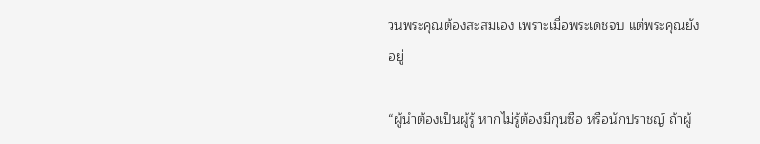วนพระคุณต้องสะสมเอง เพราะเมื่อพระเดชจบ แต่พระคุณยังอยู่

“ผู้นำต้องเป็นผู้รู้ หากไม่รู้ต้องมีกุนซือ หรือนักปราชญ์ ถ้าผู้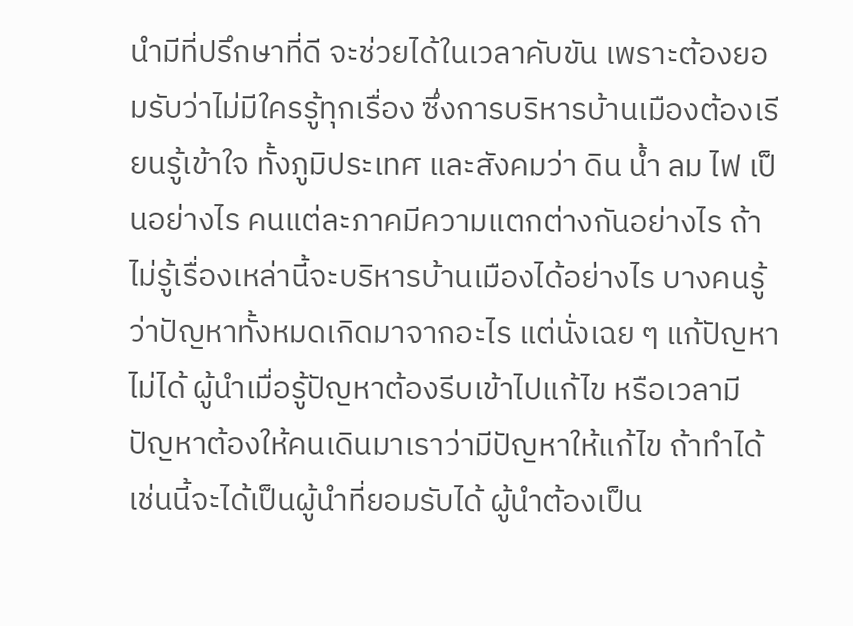นำมีที่ปรึกษาที่ดี จะช่วยได้ในเวลาคับขัน เพราะต้องยอมรับว่าไม่มีใครรู้ทุกเรื่อง ซึ่งการบริหารบ้านเมืองต้องเรียนรู้เข้าใจ ทั้งภูมิประเทศ และสังคมว่า ดิน น้ำ ลม ไฟ เป็นอย่างไร คนแต่ละภาคมีความแตกต่างกันอย่างไร ถ้าไม่รู้เรื่องเหล่านี้จะบริหารบ้านเมืองได้อย่างไร บางคนรู้ว่าปัญหาทั้งหมดเกิดมาจากอะไร แต่นั่งเฉย ๆ แก้ปัญหาไม่ได้ ผู้นำเมื่อรู้ปัญหาต้องรีบเข้าไปแก้ไข หรือเวลามีปัญหาต้องให้คนเดินมาเราว่ามีปัญหาให้แก้ไข ถ้าทำได้เช่นนี้จะได้เป็นผู้นำที่ยอมรับได้ ผู้นำต้องเป็น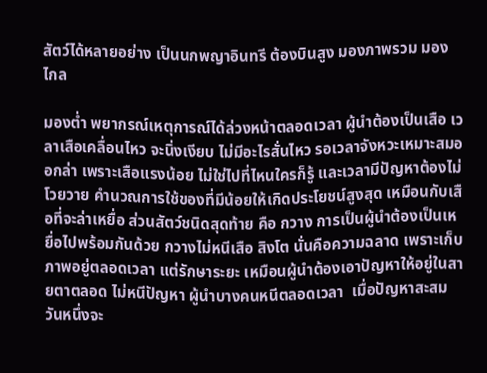สัตว์ได้หลายอย่าง เป็นนกพญาอินทรี ต้องบินสูง มองภาพรวม มองไกล

มองต่ำ พยากรณ์เหตุการณ์ได้ล่วงหน้าตลอดเวลา ผู้นำต้องเป็นเสือ เวลาเสือเคลื่อนไหว จะนิ่งเงียบ ไม่มีอะไรสั่นไหว รอเวลาจังหวะเหมาะสมออกล่า เพราะเสือแรงน้อย ไม่ใช่ไปที่ไหนใครก็รู้ และเวลามีปัญหาต้องไม่โวยวาย คำนวณการใช้ของที่มีน้อยให้เกิดประโยชน์สูงสุด เหมือนกับเสือที่จะล่าเหยื่อ ส่วนสัตว์ชนิดสุดท้าย คือ กวาง การเป็นผู้นำต้องเป็นเหยื่อไปพร้อมกันด้วย กวางไม่หนีเสือ สิงโต นั่นคือความฉลาด เพราะเก็บภาพอยู่ตลอดเวลา แต่รักษาระยะ เหมือนผู้นำต้องเอาปัญหาให้อยู่ในสายตาตลอด ไม่หนีปัญหา ผู้นำบางคนหนีตลอดเวลา  เมื่อปัญหาสะสมวันหนึ่งจะ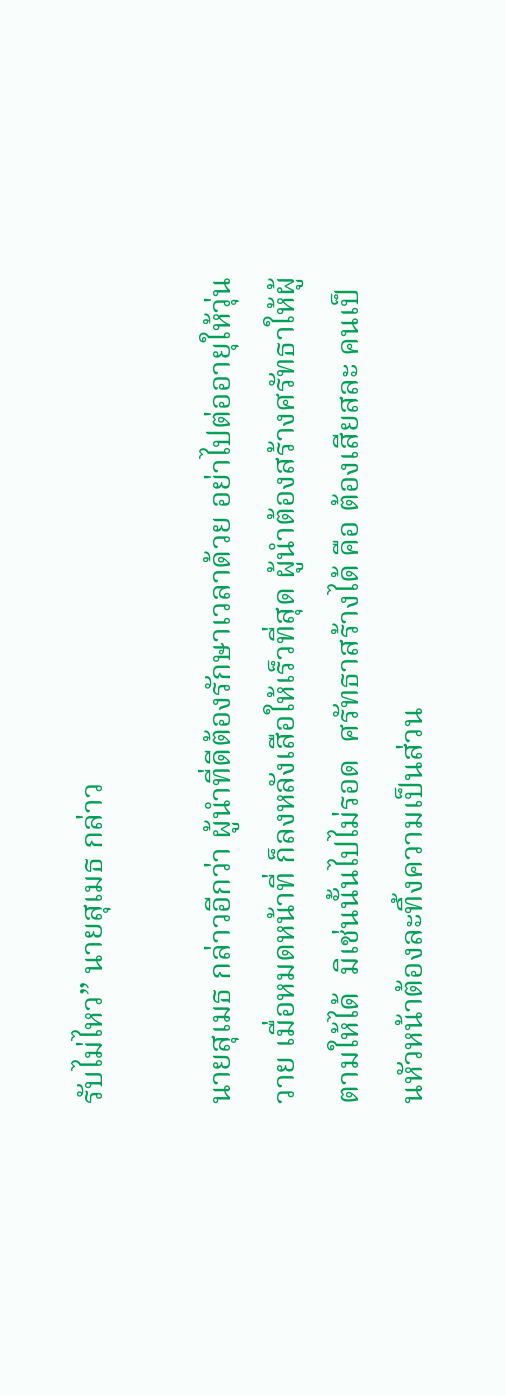รับไม่ไหว” นายสุเมธ กล่าว

นายสุเมธ กล่าวอีกว่า ผู้นำที่ดีต้องรักษาเวลาด้วย อย่าไปต่ออายุให้วุ่นวาย เมื่อหมดหน้าที่ ก็ลงหลังเสือให้เร็วที่สุด ผู้นำต้องสร้างศรัทธาให้ผู้ตามให้ได้  มิเช่นนั้นไปไม่รอด  ศรัทธาสร้างได้ คือ ต้องเสียสละ คนเป็นหัวหน้าต้องละทิ้งความเป็นส่วน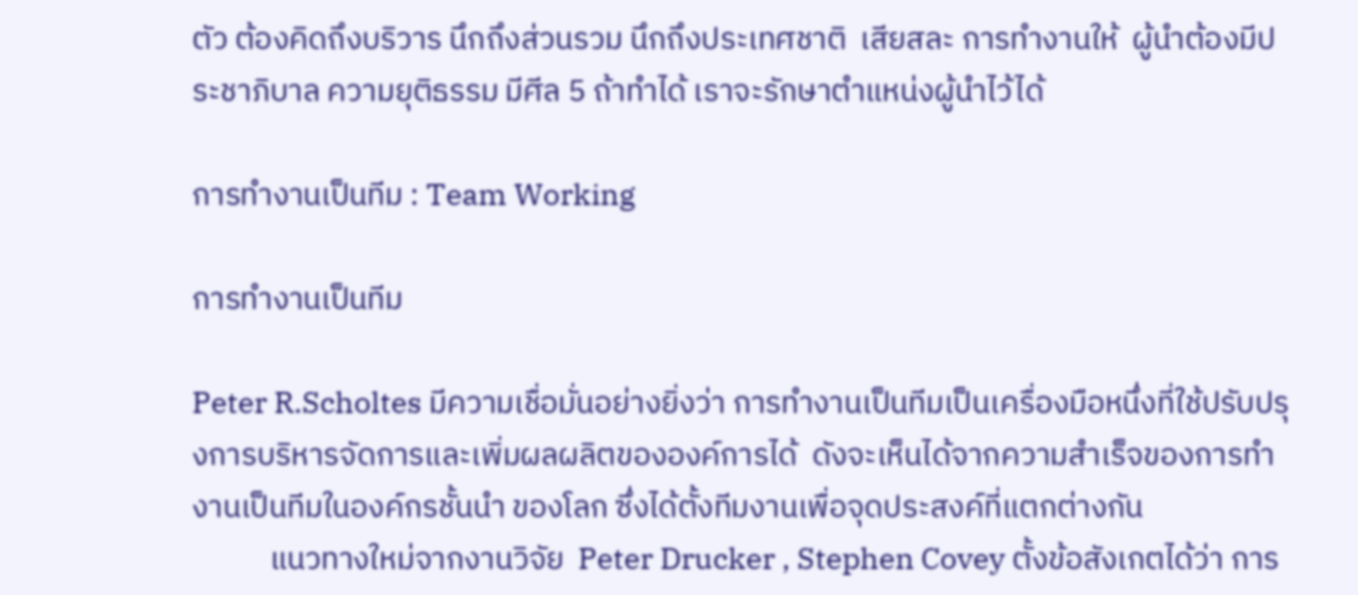ตัว ต้องคิดถึงบริวาร นึกถึงส่วนรวม นึกถึงประเทศชาติ  เสียสละ การทำงานให้  ผู้นำต้องมีประชาภิบาล ความยุติธรรม มีศีล 5 ถ้าทำได้ เราจะรักษาตำแหน่งผู้นำไว้ได้

การทำงานเป็นทีม : Team Working

การทำงานเป็นทีม

Peter R.Scholtes มีความเชื่อมั่นอย่างยิ่งว่า การทำงานเป็นทีมเป็นเครื่องมือหนึ่งที่ใช้ปรับปรุงการบริหารจัดการและเพิ่มผลผลิตขององค์การได้  ดังจะเห็นได้จากความสำเร็จของการทำงานเป็นทีมในองค์กรชั้นนำ ของโลก ซึ่งได้ตั้งทีมงานเพื่อจุดประสงค์ที่แตกต่างกัน
           แนวทางใหม่จากงานวิจัย  Peter Drucker , Stephen Covey ตั้งข้อสังเกตได้ว่า การ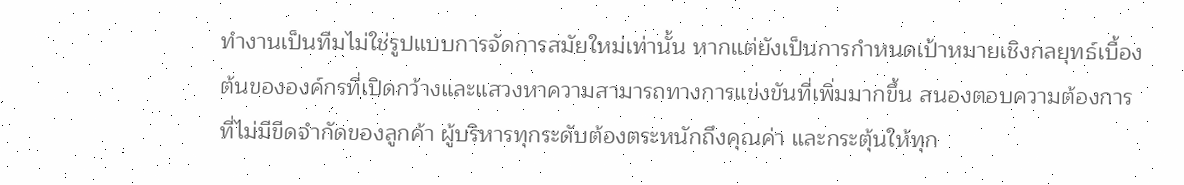ทำงานเป็นทีมไม่ใช่รูปแบบการจัดการสมัยใหม่เท่านั้น หากแต่ยังเป็นการกำหนดเป้าหมายเชิงกลยุทธ์เบื้องต้นขององค์กรที่เปิดกว้างและแสวงหาความสามารถทางการแข่งขันที่เพิ่มมากขึ้น สนองตอบความต้องการที่ไม่มีขีดจำกัดของลูกค้า ผู้บริหารทุกระดับต้องตระหนักถึงคุณค่า และกระตุ้นให้ทุก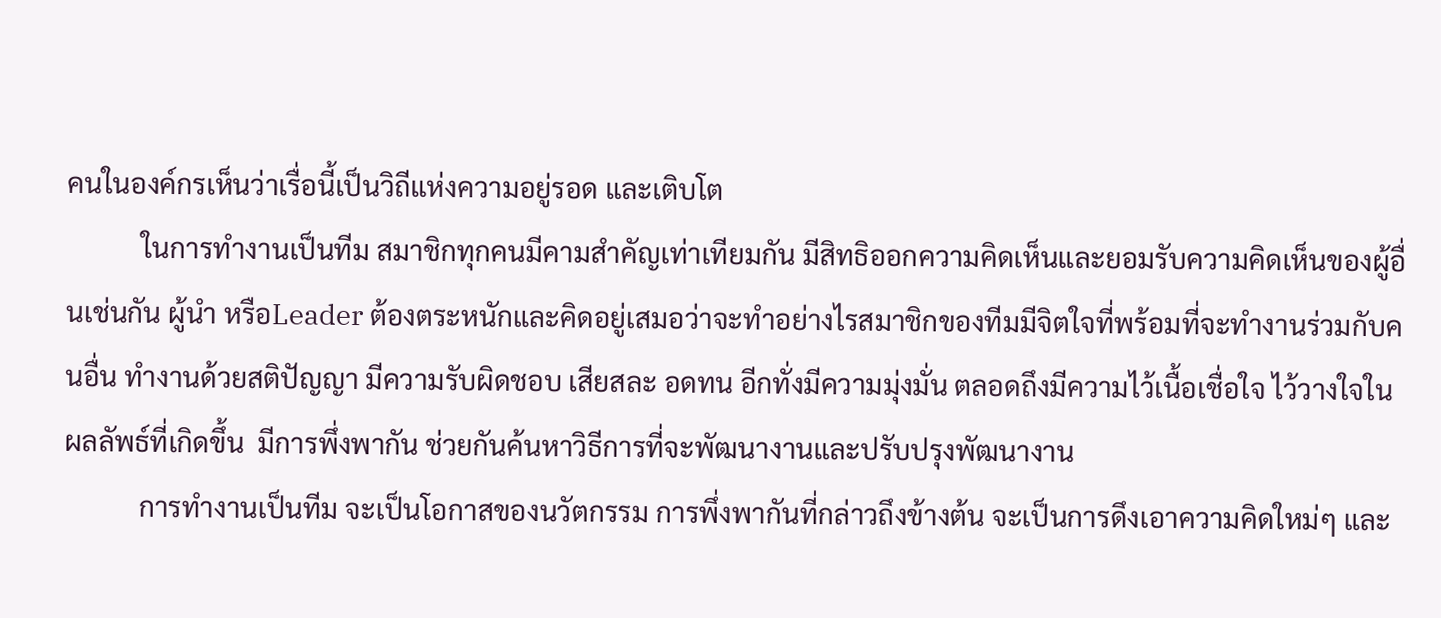คนในองค์กรเห็นว่าเรื่อนี้เป็นวิถีแห่งความอยู่รอด และเติบโต
           ในการทำงานเป็นทีม สมาชิกทุกคนมีคามสำคัญเท่าเทียมกัน มีสิทธิออกความคิดเห็นและยอมรับความคิดเห็นของผู้อื่นเช่นกัน ผู้นำ หรือLeader ต้องตระหนักและคิดอยู่เสมอว่าจะทำอย่างไรสมาชิกของทีมมีจิตใจที่พร้อมที่จะทำงานร่วมกับคนอื่น ทำงานด้วยสติปัญญา มีความรับผิดชอบ เสียสละ อดทน อีกทั่งมีความมุ่งมั่น ตลอดถึงมีความไว้เนื้อเชื่อใจ ไว้วางใจในผลลัพธ์ที่เกิดขึ้น  มีการพึ่งพากัน ช่วยกันค้นหาวิธีการที่จะพัฒนางานและปรับปรุงพัฒนางาน
           การทำงานเป็นทีม จะเป็นโอกาสของนวัตกรรม การพึ่งพากันที่กล่าวถึงข้างต้น จะเป็นการดึงเอาความคิดใหม่ๆ และ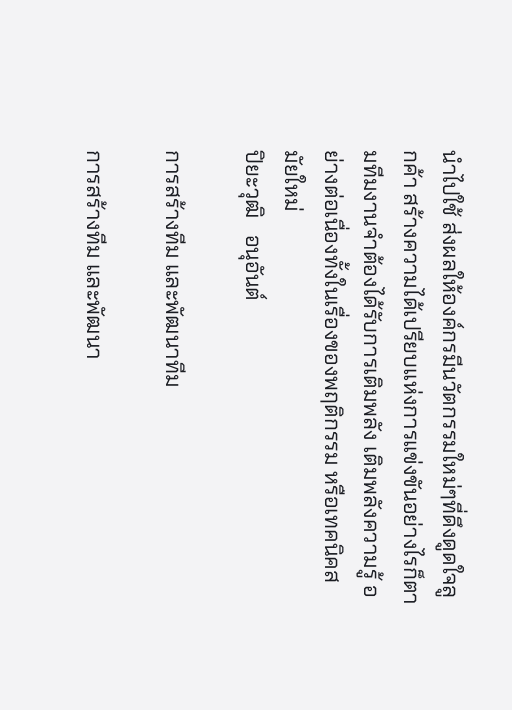นำไปใช้ ส่งผลให้องค์กรมีนวัตกรรมใหม่ๆที่ดึงดูดใจลูกค้า สร้างความได้เปรียบแห่งการแข่งขันอย่างไรก็ตามทีมงานจำต้องได้รับการเติมพลัง เติมพลังความรู้ อย่างต่อเนื่องทั้งในเรื่องของพฤติกรรม หรือเทคนิคสมัยใหม่
ปิยะวุฒิ   อนุอันต์

การสร้างทีม และพัฒนาทีม

การสร้างทีม และพัฒนา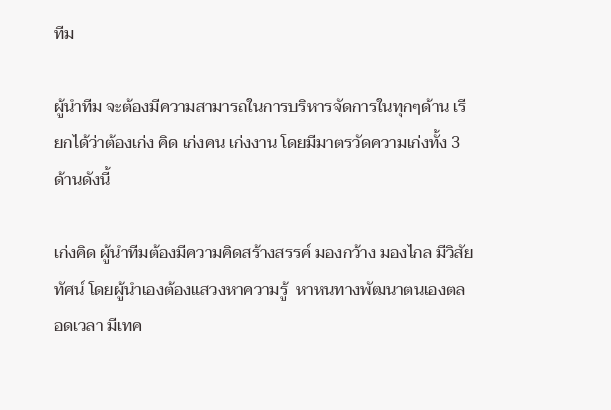ทีม

ผู้นำทีม จะต้องมีความสามารถในการบริหารจัดการในทุกๆด้าน เรียกได้ว่าต้องเก่ง คิด เก่งคน เก่งงาน โดยมีมาตรวัดความเก่งทั้ง 3 ด้านดังนี้

เก่งคิด ผู้นำทีมต้องมีความคิดสร้างสรรค์ มองกว้าง มองไกล มีวิสัยทัศน์ โดยผู้นำเองต้องแสวงหาความรู้  หาหนทางพัฒนาตนเองตลอดเวลา มีเทค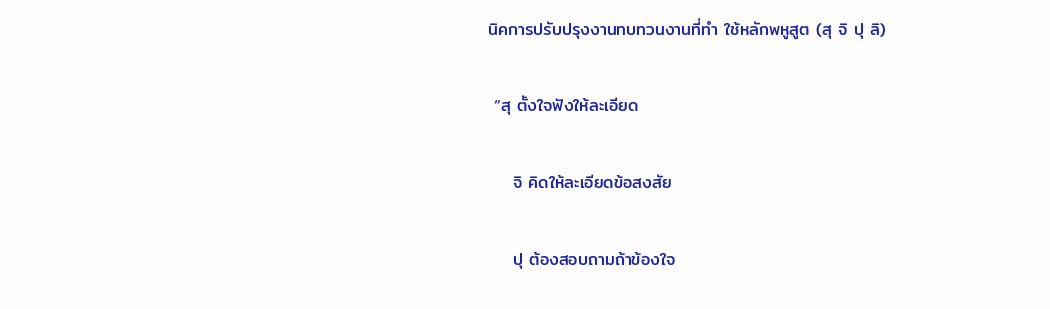นิคการปรับปรุงงานทบทวนงานที่ทำ ใช้หลักพหูสูต (สุ จิ ปุ ลิ)

 “สุ ตั้งใจฟังให้ละเอียด

    จิ คิดให้ละเอียดข้อสงสัย

    ปุ ต้องสอบถามถ้าข้องใจ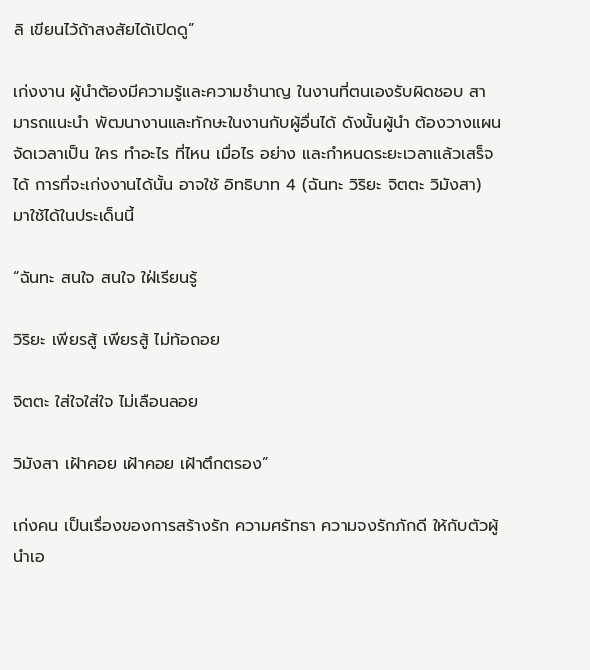ลิ เขียนไว้ถ้าสงสัยได้เปิดดู”

เก่งงาน ผู้นำต้องมีความรู้และความชำนาญ ในงานที่ตนเองรับผิดชอบ สามารถแนะนำ พัฒนางานและทักษะในงานกับผู้อื่นได้ ดังนั้นผู้นำ ต้องวางแผน จัดเวลาเป็น ใคร ทำอะไร ที่ไหน เมื่อไร อย่าง และกำหนดระยะเวลาแล้วเสร็จได้ การที่จะเก่งงานได้นั้น อาจใช้ อิทธิบาท 4 (ฉันทะ วิริยะ จิตตะ วิมังสา) มาใช้ได้ในประเด็นนี้

“ฉันทะ สนใจ สนใจ ใฝ่เรียนรู้

วิริยะ เพียรสู้ เพียรสู้ ไม่ท้อถอย

จิตตะ ใส่ใจใส่ใจ ไม่เลือนลอย

วิมังสา เฝ้าคอย เฝ้าคอย เฝ้าตึกตรอง”

เก่งคน เป็นเรื่องของการสร้างรัก ความศรัทธา ความจงรักภักดี ให้กับตัวผู้นำเอ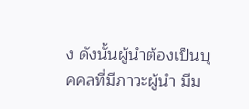ง ดังนั้นผู้นำต้องเป็นบุคคลที่มีภาวะผู้นำ มีม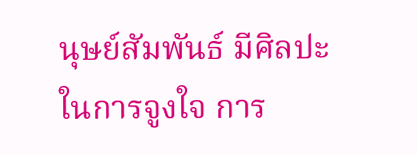นุษย์สัมพันธ์ มีศิลปะในการจูงใจ การ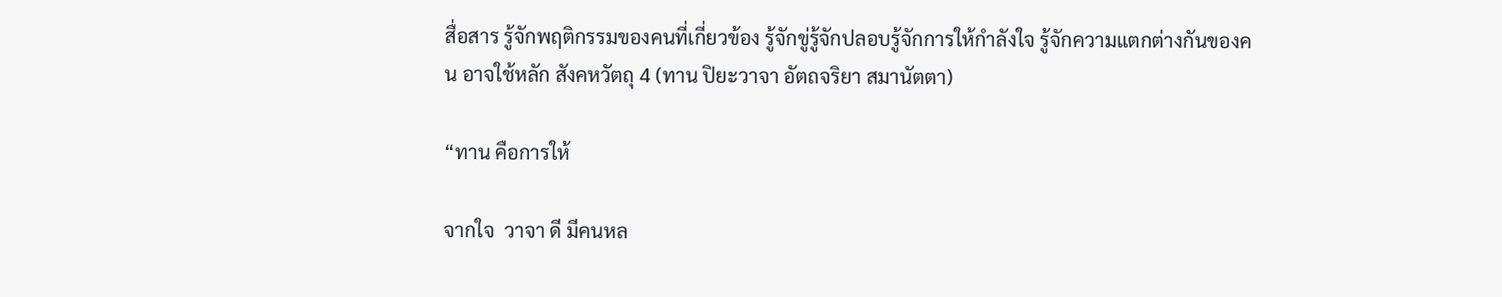สื่อสาร รู้จักพฤติกรรมของคนที่เกี่ยวข้อง รู้จักขู่รู้จักปลอบรู้จักการให้กำลังใจ รู้จักความแตกต่างกันของคน อาจใช้หลัก สังคหวัตถุ 4 (ทาน ปิยะวาจา อัตถจริยา สมานัตตา)

“ทาน คือการให้

จากใจ  วาจา ดี มีคนหล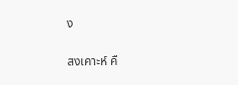ง

สงเคาะห์ คื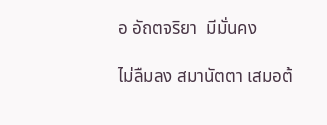อ อัถตจริยา  มีมั่นคง

ไม่ลืมลง สมานัตตา เสมอต้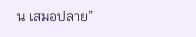น เสมอปลาย”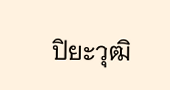ปิยะวุฒิ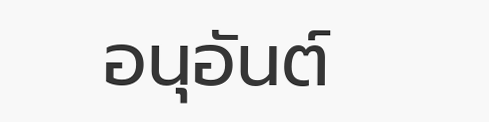อนุอันต์